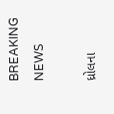BREAKING NEWS

ધ્રોલના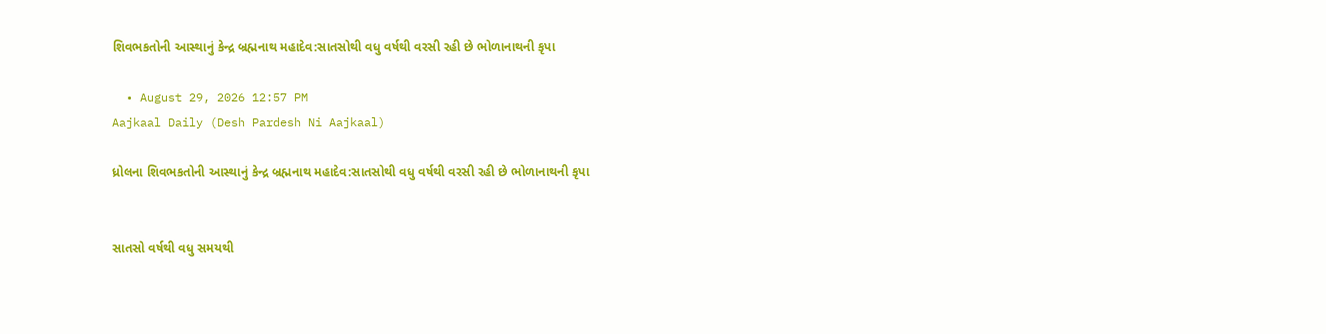શિવભકતોની આસ્થાનું કેન્દ્ર બ્રહ્મનાથ મહાદેવ:સાતસોથી વધુ વર્ષથી વરસી રહી છે ભોળાનાથની કૃપા

  • August 29, 2026 12:57 PM
Aajkaal Daily (Desh Pardesh Ni Aajkaal)

ધ્રોલના શિવભકતોની આસ્થાનું કેન્દ્ર બ્રહ્મનાથ મહાદેવ:સાતસોથી વધુ વર્ષથી વરસી રહી છે ભોળાનાથની કૃપા


સાતસો વર્ષથી વધુ સમયથી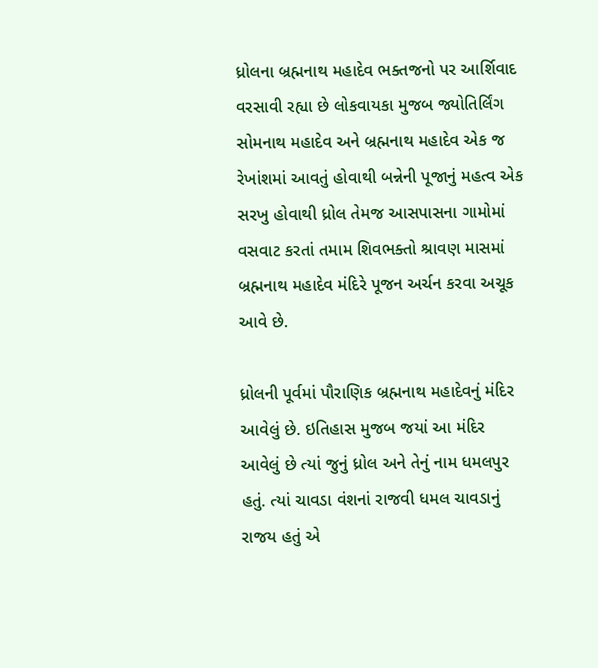ધ્રોલના બ્રહ્મનાથ મહાદેવ ભક્તજનો પર આર્શિવાદ વરસાવી રહ્યા છે લોકવાયકા મુજબ જ્યોતિર્લિંગ સોમનાથ મહાદેવ અને બ્રહ્મનાથ મહાદેવ એક જ રેખાંશમાં આવતું હોવાથી બન્નેની પૂજાનું મહત્વ એક સરખુ હોવાથી ધ્રોલ તેમજ આસપાસના ગામોમાં વસવાટ કરતાં તમામ શિવભક્તો શ્રાવણ માસમાં બ્રહ્મનાથ મહાદેવ મંદિરે પૂજન અર્ચન કરવા અચૂક આવે છે.

ધ્રોલની પૂર્વમાં પૌરાણિક બ્રહ્મનાથ મહાદેવનું મંદિર આવેલું છે. ઇતિહાસ મુજબ જયાં આ મંદિર આવેલું છે ત્યાં જુનું ધ્રોલ અને તેનું નામ ધમલપુર હતું. ત્યાં ચાવડા વંશનાં રાજવી ધમલ ચાવડાનું રાજય હતું એ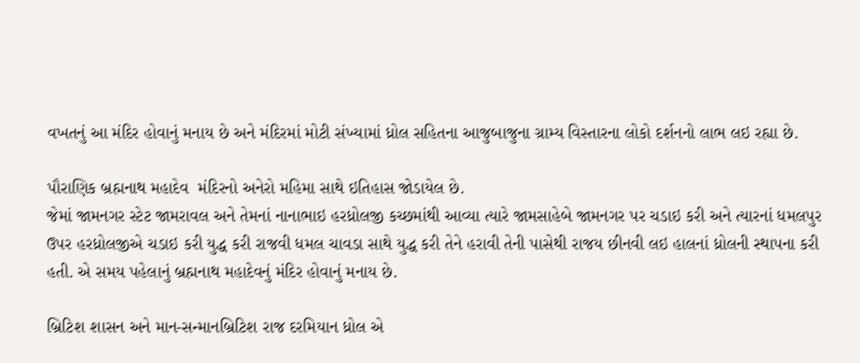વખતનું આ મંદિર હોવાનું મનાય છે અને મંદિરમાં મોટી સંખ્યામાં ધ્રોલ સહિતના આજુબાજુના ગ્રામ્ય વિસ્તારના લોકો દર્શનનો લાભ લઇ રહ્યા છે.

પૌરાણિક બ્રહ્મનાથ મહાદેવ  મંદિરનો અનેરો મહિમા સાથે ઇતિહાસ જોડાયેલ છે.
જેમાં જામનગર સ્ટેટ જામરાવલ અને તેમનાં નાનાભાઇ હરધ્રોલજી કચ્છમાંથી આવ્યા ત્યારે જામસાહેબે જામનગર પર ચડાઇ કરી અને ત્યારનાં ધમલપુર ઉપર હરધ્રોલજીએ ચડાઇ કરી યુદ્ધ કરી રાજવી ધમલ ચાવડા સાથે યુદ્ધ કરી તેને હરાવી તેની પાસેથી રાજય છીનવી લઇ હાલનાં ધ્રોલની સ્થાપના કરી હતી. એ સમય પહેલાનું બ્રહ્મનાથ મહાદેવનું મંદિર હોવાનું મનાય છે.

બ્રિટિશ શાસન અને માન-સન્માનબ્રિટિશ રાજ દરમિયાન ધ્રોલ એ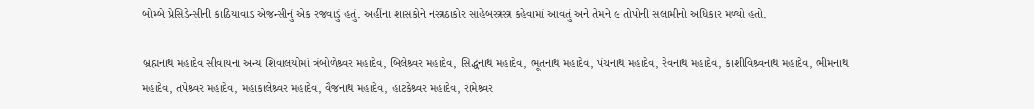બોમ્બે પ્રેસિડેન્સીની કાઠિયાવાડ એજન્સીનું એક રજવાડું હતું. અહીંના શાસકોને નસ્ત્રઠાકોર સાહેબસ્ત્રસ્ત્ર કહેવામાં આવતું અને તેમને ૯ તોપોની સલામીનો અધિકાર મળ્યો હતો.

બ્રહ્મનાથ મહાદેવ સીવાયના અન્ય શિવાલયોમાં ત્રંબોળેશ્ર્વર મહાદેવ, બિલેશ્ર્વર મહાદેવ, સિદ્ધનાથ મહાદેવ, ભૂતનાથ મહાદેવ, પંચનાથ મહાદેવ, રેવનાથ મહાદેવ, કાશીવિશ્ર્વનાથ મહાદેવ, ભીમનાથ મહાદેવ, તપેશ્ર્વર મહાદેવ, મહાકાલેશ્ર્વર મહાદેવ, વૈજનાથ મહાદેવ, હાટકેશ્ર્વર મહાદેવ, રામેશ્ર્વર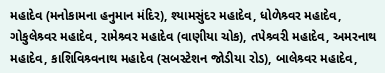મહાદેવ (મનોકામના હનુમાન મંદિર), શ્યામસુંદર મહાદેવ, ધોળેશ્ર્વર મહાદેવ, ગોકુલેશ્ર્વર મહાદેવ, રામેશ્ર્વર મહાદેવ (વાણીયા ચોક), તપેશ્ર્વરી મહાદેવ, અમરનાથ મહાદેવ, કાશિવિશ્ર્વનાથ મહાદેવ (સબસ્ટેશન જોડીયા રોડ), બાલેશ્ર્વર મહાદેવ,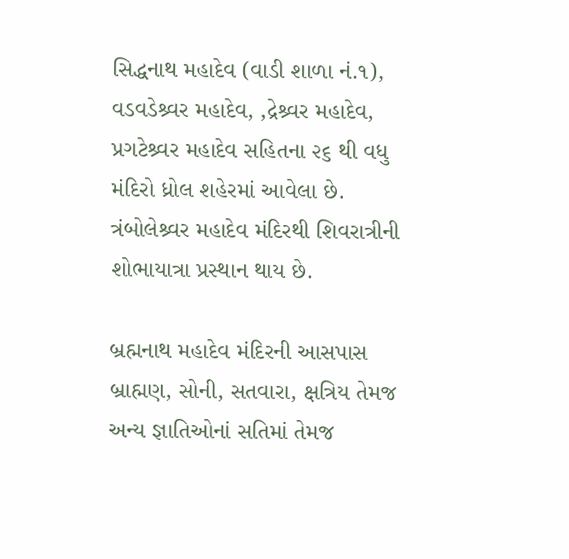સિદ્ધનાથ મહાદેવ (વાડી શાળા નં.૧), વડવડેશ્ર્વર મહાદેવ, ‚દ્રેશ્ર્વર મહાદેવ, પ્રગટેશ્ર્વર મહાદેવ સહિતના ૨૬ થી વધુ મંદિરો ધ્રોલ શહેરમાં આવેલા છે. ત્રંબોલેશ્ર્વર મહાદેવ મંદિરથી શિવરાત્રીની શોભાયાત્રા પ્રસ્થાન થાય છે.

બ્રહ્મનાથ મહાદેવ મંદિરની આસપાસ બ્રાહ્મણ, સોની, સતવારા, ક્ષત્રિય તેમજ અન્ય જ્ઞાતિઓનાં સતિમાં તેમજ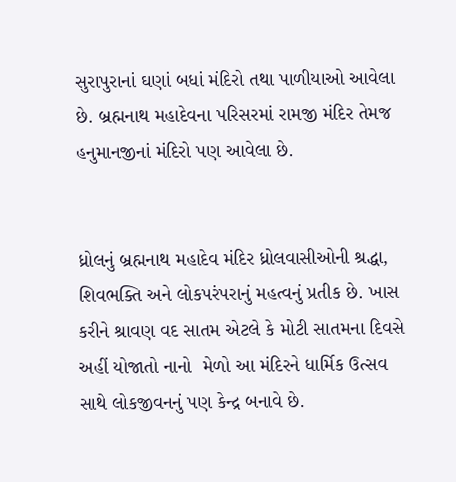સુરાપુરાનાં ઘણાં બધાં મંદિરો તથા પાળીયાઓ આવેલા છે. બ્રહ્મનાથ મહાદેવના પરિસરમાં રામજી મંદિર તેમજ હનુમાનજીનાં મંદિરો પણ આવેલા છે.


ધ્રોલનું બ્રહ્મનાથ મહાદેવ મંદિર ધ્રોલવાસીઓની શ્રદ્ધા, શિવભક્તિ અને લોકપરંપરાનું મહત્વનું પ્રતીક છે. ખાસ કરીને શ્રાવણ વદ સાતમ એટલે કે મોટી સાતમના દિવસે અહીં યોજાતો નાનો  મેળો આ મંદિરને ધાર્મિક ઉત્સવ સાથે લોકજીવનનું પણ કેન્દ્ર બનાવે છે.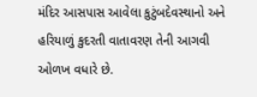મંદિર આસપાસ આવેલા કુટુંબદેવસ્થાનો અને હરિયાળું કુદરતી વાતાવરણ તેની આગવી ઓળખ વધારે છે.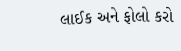લાઈક અને ફોલો કરો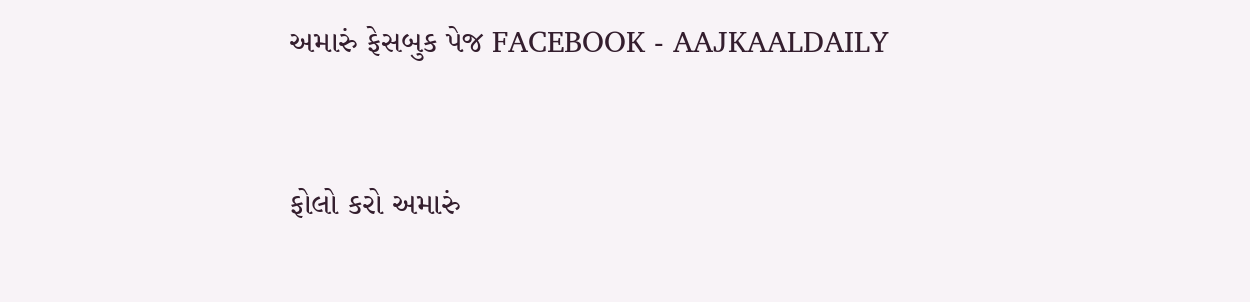અમારું ફેસબુક પેજ FACEBOOK - AAJKAALDAILY


ફોલો કરો અમારું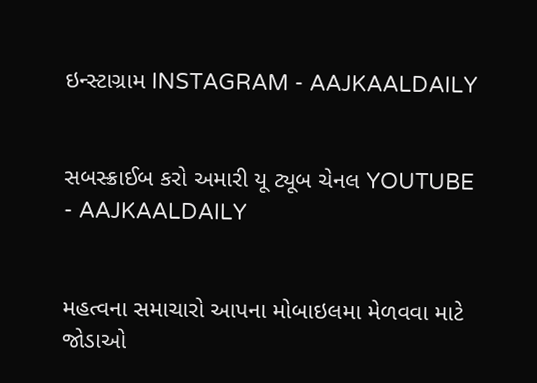ઇન્સ્ટાગ્રામ INSTAGRAM - AAJKAALDAILY


સબસ્ક્રાઈબ કરો અમારી યૂ ટ્યૂબ ચેનલ YOUTUBE - AAJKAALDAILY


મહત્વના સમાચારો આપના મોબાઇલમા મેળવવા માટે જોડાઓ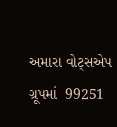અમારા વોટ્સએપ ગ્રૂપમાં  99251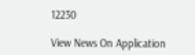12230

View News On Application